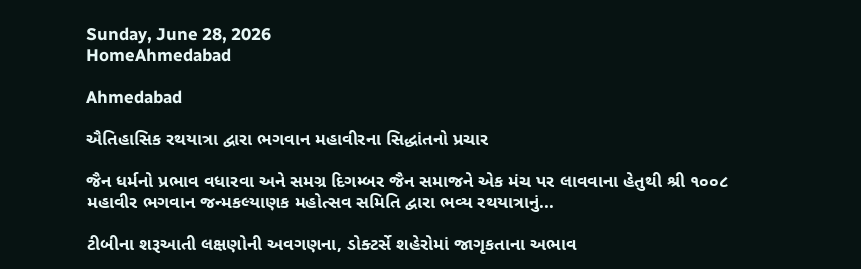Sunday, June 28, 2026
HomeAhmedabad

Ahmedabad

ઐતિહાસિક રથયાત્રા દ્વારા ભગવાન મહાવીરના સિદ્ધાંતનો પ્રચાર

જૈન ધર્મનો પ્રભાવ વધારવા અને સમગ્ર દિગમ્બર જૈન સમાજને એક મંચ પર લાવવાના હેતુથી શ્રી ૧૦૦૮ મહાવીર ભગવાન જન્મકલ્યાણક મહોત્સવ સમિતિ દ્વારા ભવ્ય રથયાત્રાનું...

ટીબીના શરૂઆતી લક્ષણોની અવગણના, ડોક્ટર્સે શહેરોમાં જાગૃકતાના અભાવ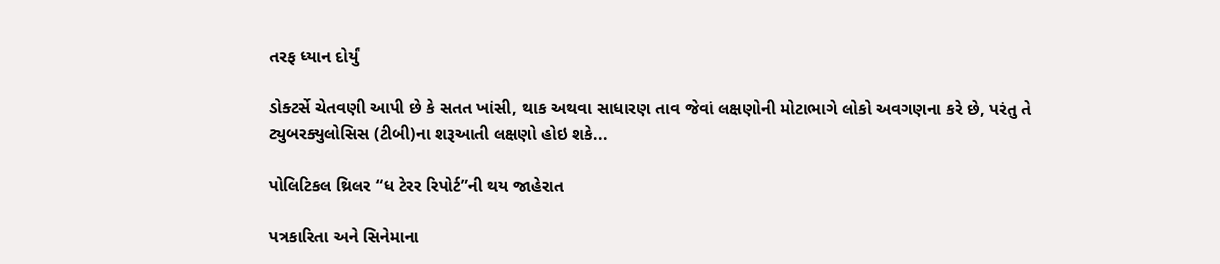તરફ ધ્યાન દોર્યું

ડોક્ટર્સે ચેતવણી આપી છે કે સતત ખાંસી, થાક અથવા સાધારણ તાવ જેવાં લક્ષણોની મોટાભાગે લોકો અવગણના કરે છે, પરંતુ તે ટ્યુબરક્યુલોસિસ (ટીબી)ના શરૂઆતી લક્ષણો હોઇ શકે...

પોલિટિકલ થ્રિલર “ધ ટેરર રિપોર્ટ”ની થય જાહેરાત

પત્રકારિતા અને સિનેમાના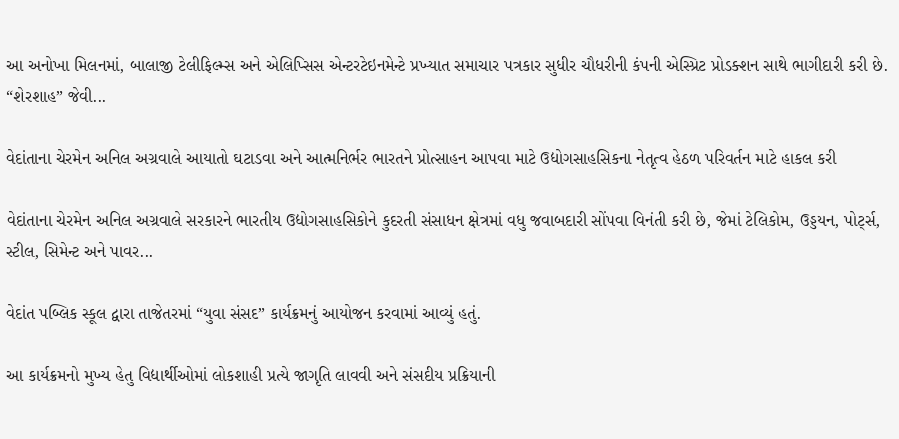આ અનોખા મિલનમાં, બાલાજી ટેલીફિલ્મ્સ અને એલિપ્સિસ એન્ટરટેઇનમેન્ટે પ્રખ્યાત સમાચાર પત્રકાર સુધીર ચૌધરીની કંપની એસ્પ્રિટ પ્રોડક્શન સાથે ભાગીદારી કરી છે. “શેરશાહ” જેવી...

વેદાંતાના ચેરમેન અનિલ અગ્રવાલે આયાતો ઘટાડવા અને આત્મનિર્ભર ભારતને પ્રોત્સાહન આપવા માટે ઉદ્યોગસાહસિકના નેતૃત્વ હેઠળ પરિવર્તન માટે હાકલ કરી

વેદાંતાના ચેરમેન અનિલ અગ્રવાલે સરકારને ભારતીય ઉદ્યોગસાહસિકોને કુદરતી સંસાધન ક્ષેત્રમાં વધુ જવાબદારી સોંપવા વિનંતી કરી છે, જેમાં ટેલિકોમ, ઉડ્ડયન, પોર્ટ્સ, સ્ટીલ, સિમેન્ટ અને પાવર...

વેદાંત પબ્લિક સ્કૂલ દ્વારા તાજેતરમાં “યુવા સંસદ” કાર્યક્રમનું આયોજન કરવામાં આવ્યું હતું.

આ કાર્યક્રમનો મુખ્ય હેતુ વિદ્યાર્થીઓમાં લોકશાહી પ્રત્યે જાગૃતિ લાવવી અને સંસદીય પ્રક્રિયાની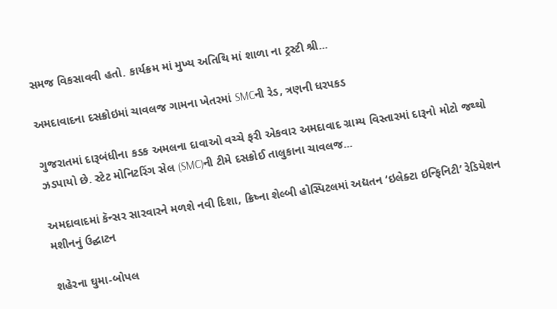સમજ વિકસાવવી હતો. કાર્યક્રમ માં મુખ્ય અતિથિ માં શાળા ના ટ્રસ્ટી શ્રી...

અમદાવાદના દસક્રોઇમાં ચાવલજ ગામના ખેતરમાં SMCની રેડ, ત્રણની ધરપકડ

ગુજરાતમાં દારૂબંધીના કડક અમલના દાવાઓ વચ્ચે ફરી એકવાર અમદાવાદ ગ્રામ્ય વિસ્તારમાં દારૂનો મોટો જથ્થો ઝડપાયો છે. સ્ટેટ મોનિટરિંગ સેલ (SMC)ની ટીમે દસક્રોઈ તાલુકાના ચાવલજ...

અમદાવાદમાં કૅન્સર સારવારને મળશે નવી દિશા, ક્રિષ્ના શેલ્બી હોસ્પિટલમાં અદ્યતન ‘ઇલેક્ટા ઇન્ફિનિટી’ રેડિયેશન મશીનનું ઉદ્ઘાટન

શહેરના ઘુમા-બોપલ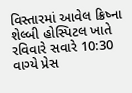વિસ્તારમાં આવેલ ક્રિષ્ના શેલ્બી હોસ્પિટલ ખાતે રવિવારે સવારે 10:30 વાગ્યે પ્રેસ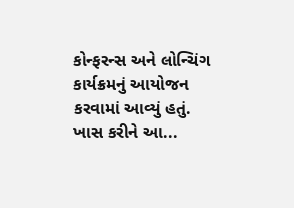કોન્ફરન્સ અને લોન્ચિંગ કાર્યક્રમનું આયોજન કરવામાં આવ્યું હતું. ખાસ કરીને આ...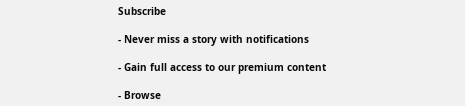Subscribe

- Never miss a story with notifications

- Gain full access to our premium content

- Browse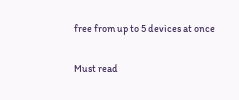free from up to 5 devices at once

Must read